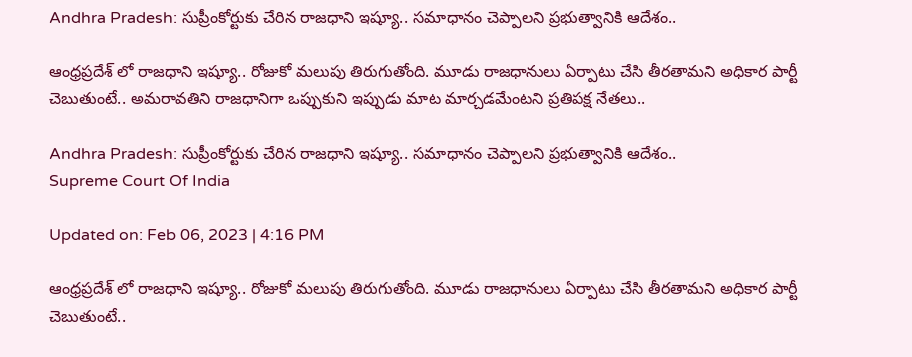Andhra Pradesh: సుప్రీంకోర్టుకు చేరిన రాజధాని ఇష్యూ.. సమాధానం చెప్పాలని ప్రభుత్వానికి ఆదేశం..

ఆంధ్రప్రదేశ్ లో రాజధాని ఇష్యూ.. రోజుకో మలుపు తిరుగుతోంది. మూడు రాజధానులు ఏర్పాటు చేసి తీరతామని అధికార పార్టీ చెబుతుంటే.. అమరావతిని రాజధానిగా ఒప్పుకుని ఇప్పుడు మాట మార్చడమేంటని ప్రతిపక్ష నేతలు..

Andhra Pradesh: సుప్రీంకోర్టుకు చేరిన రాజధాని ఇష్యూ.. సమాధానం చెప్పాలని ప్రభుత్వానికి ఆదేశం..
Supreme Court Of India

Updated on: Feb 06, 2023 | 4:16 PM

ఆంధ్రప్రదేశ్ లో రాజధాని ఇష్యూ.. రోజుకో మలుపు తిరుగుతోంది. మూడు రాజధానులు ఏర్పాటు చేసి తీరతామని అధికార పార్టీ చెబుతుంటే..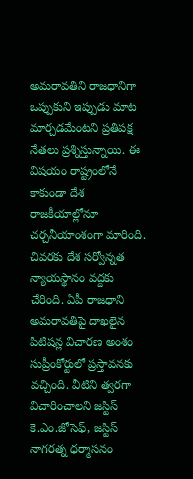అమరావతిని రాజధానిగా ఒప్పుకుని ఇప్పుడు మాట మార్చడమేంటని ప్రతిపక్ష నేతలు ప్రశ్నిస్తున్నాయి. ఈ విషయం రాష్ట్రంలోనే కాకుండా దేశ రాజకీయాల్లోనూ చర్చనీయాంశంగా మారింది. చివరకు దేశ సర్వోన్నత న్యాయస్థానం వద్దకు చేరింది. ఏపీ రాజధాని అమరావతిపై దాఖలైన పిటిషన్ల విచారణ అంశం సుప్రీంకోర్టులో ప్రస్తావనకు వచ్చింది. వీటిని త్వరగా విచారించాలని జస్టిస్‌ కె.ఎం.జోసెఫ్‌, జస్టిస్‌ నాగరత్న ధర్మాసనం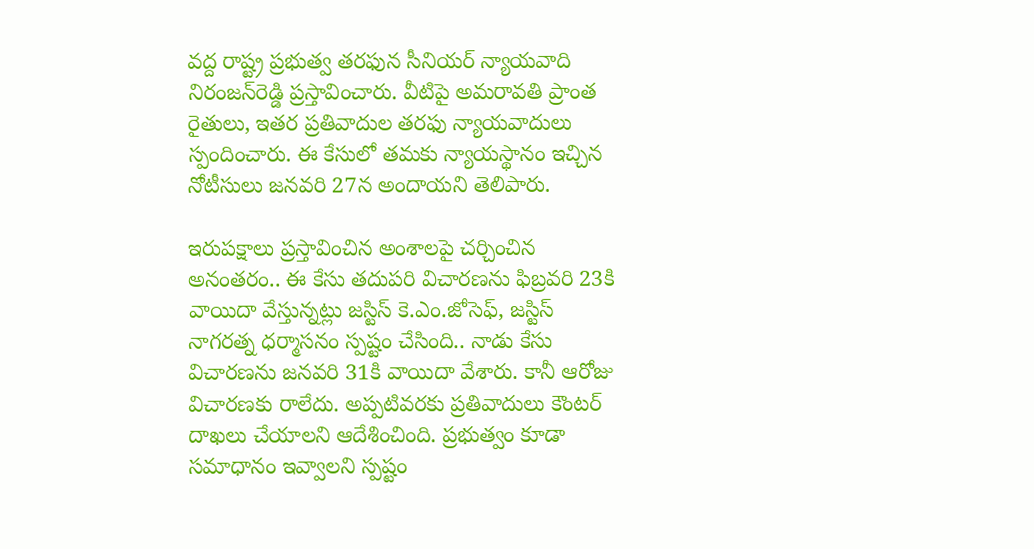వద్ద రాష్ట్ర ప్రభుత్వ తరఫున సీనియర్‌ న్యాయవాది నిరంజన్‌రెడ్డి ప్రస్తావించారు. వీటిపై అమరావతి ప్రాంత రైతులు, ఇతర ప్రతివాదుల తరఫు న్యాయవాదులు స్పందించారు. ఈ కేసులో తమకు న్యాయస్థానం ఇచ్చిన నోటీసులు జనవరి 27న అందాయని తెలిపారు.

ఇరుపక్షాలు ప్రస్తావించిన అంశాలపై చర్చించిన అనంతరం.. ఈ కేసు తదుపరి విచారణను ఫిబ్రవరి 23కి వాయిదా వేస్తున్నట్లు జస్టిస్‌ కె.ఎం.జోసెఫ్‌, జస్టిస్‌ నాగరత్న ధర్మాసనం స్పష్టం చేసింది.. నాడు కేసు విచారణను జనవరి 31కి వాయిదా వేశారు. కానీ ఆరోజు విచారణకు రాలేదు. అప్పటివరకు ప్రతివాదులు కౌంటర్‌ దాఖలు చేయాలని ఆదేశించింది. ప్రభుత్వం కూడా సమాధానం ఇవ్వాలని స్పష్టం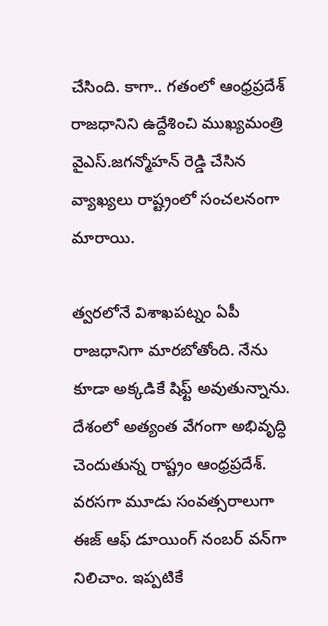చేసింది. కాగా.. గతంలో ఆంధ్రప్రదేశ్ రాజధానిని ఉద్దేశించి ముఖ్యమంత్రి వైఎస్.జగన్మోహన్ రెడ్డి చేసిన వ్యాఖ్యలు రాష్ట్రంలో సంచలనంగా మారాయి.

త్వరలోనే విశాఖపట్నం ఏపీ రాజధానిగా మారబోతోంది. నేను కూడా అక్కడికే షిఫ్ట్ అవుతున్నాను. దేశంలో అత్యంత వేగంగా అభివృద్ధి చెందుతున్న రాష్ట్రం ఆంధ్రప్రదేశ్. వరసగా మూడు సంవత్సరాలుగా ఈజ్‌ ఆఫ్‌ డూయింగ్‌ నంబర్‌ వన్‌గా నిలిచాం. ఇప్పటికే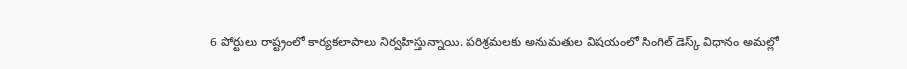6 పోర్టులు రాష్ట్రంలో కార్యకలాపాలు నిర్వహిస్తున్నాయి. పరిశ్రమలకు అనుమతుల విషయంలో సింగిల్‌ డెస్క్‌ విధానం అమల్లో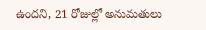ఉందని, 21 రోజుల్లో అనుమతులు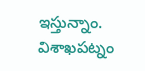ఇస్తున్నాం. విశాఖపట్నం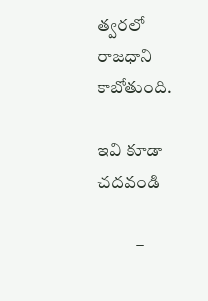త్వరలో రాజధాని కాబోతుంది.

ఇవి కూడా చదవండి

           –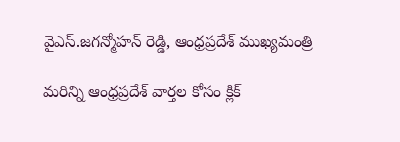వైఎస్.జగన్మోహన్ రెడ్డి, ఆంధ్రప్రదేశ్ ముఖ్యమంత్రి

మరిన్ని ఆంధ్రప్రదేశ్ వార్తల కోసం క్లిక్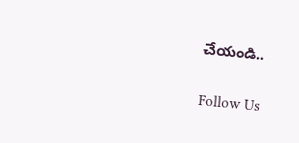చేయండి..

Follow Us